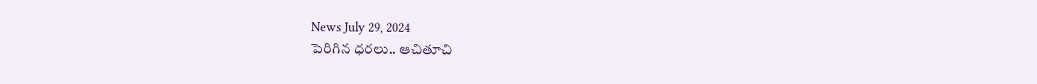News July 29, 2024
పెరిగిన ధరలు.. ఆచితూచి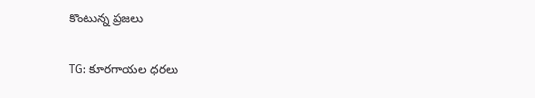కొంటున్న ప్రజలు

TG: కూరగాయల ధరలు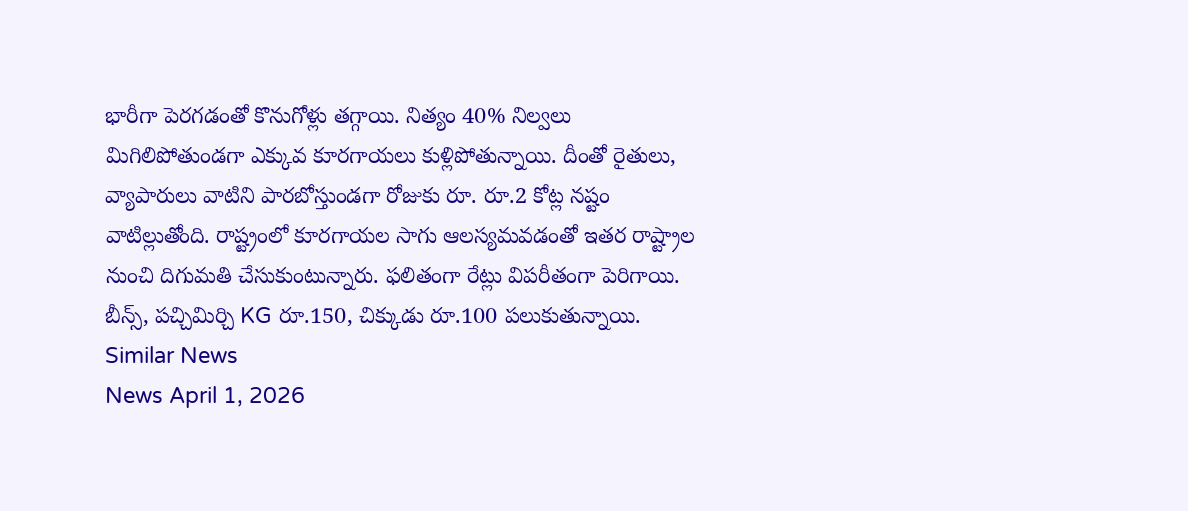భారీగా పెరగడంతో కొనుగోళ్లు తగ్గాయి. నిత్యం 40% నిల్వలు మిగిలిపోతుండగా ఎక్కువ కూరగాయలు కుళ్లిపోతున్నాయి. దీంతో రైతులు, వ్యాపారులు వాటిని పారబోస్తుండగా రోజుకు రూ. రూ.2 కోట్ల నష్టం వాటిల్లుతోంది. రాష్ట్రంలో కూరగాయల సాగు ఆలస్యమవడంతో ఇతర రాష్ట్రాల నుంచి దిగుమతి చేసుకుంటున్నారు. ఫలితంగా రేట్లు విపరీతంగా పెరిగాయి. బీన్స్, పచ్చిమిర్చి KG రూ.150, చిక్కుడు రూ.100 పలుకుతున్నాయి.
Similar News
News April 1, 2026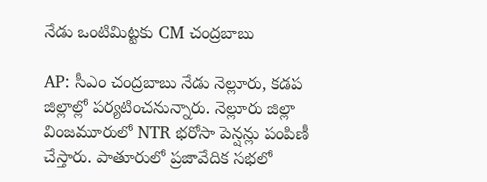నేడు ఒంటిమిట్టకు CM చంద్రబాబు

AP: సీఎం చంద్రబాబు నేడు నెల్లూరు, కడప జిల్లాల్లో పర్యటించనున్నారు. నెల్లూరు జిల్లా వింజమూరులో NTR భరోసా పెన్షన్లు పంపిణీ చేస్తారు. పాతూరులో ప్రజావేదిక సభలో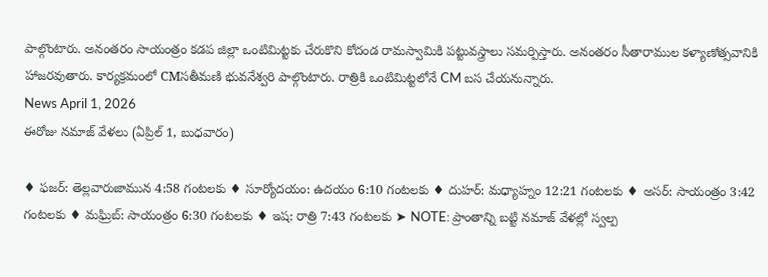పాల్గొంటారు. అనంతరం సాయంత్రం కడప జిల్లా ఒంటిమిట్టకు చేరుకొని కోదండ రామస్వామికి పట్టువస్త్రాలు సమర్పిస్తారు. అనంతరం సీతారాముల కళ్యాణోత్సవానికి హాజరవుతారు. కార్యక్రమంలో CMసతీమణి భువనేశ్వరి పాల్గొంటారు. రాత్రికి ఒంటిమిట్టలోనే CM బస చేయనున్నారు.
News April 1, 2026
ఈరోజు నమాజ్ వేళలు (ఏప్రిల్ 1, బుధవారం)

♦ ఫజర్: తెల్లవారుజామున 4:58 గంటలకు ♦ సూర్యోదయం: ఉదయం 6:10 గంటలకు ♦ దుహర్: మధ్యాహ్నం 12:21 గంటలకు ♦ అసర్: సాయంత్రం 3:42 గంటలకు ♦ మఘ్రిబ్: సాయంత్రం 6:30 గంటలకు ♦ ఇష: రాత్రి 7:43 గంటలకు ➤ NOTE: ప్రాంతాన్ని బట్టి నమాజ్ వేళల్లో స్వల్ప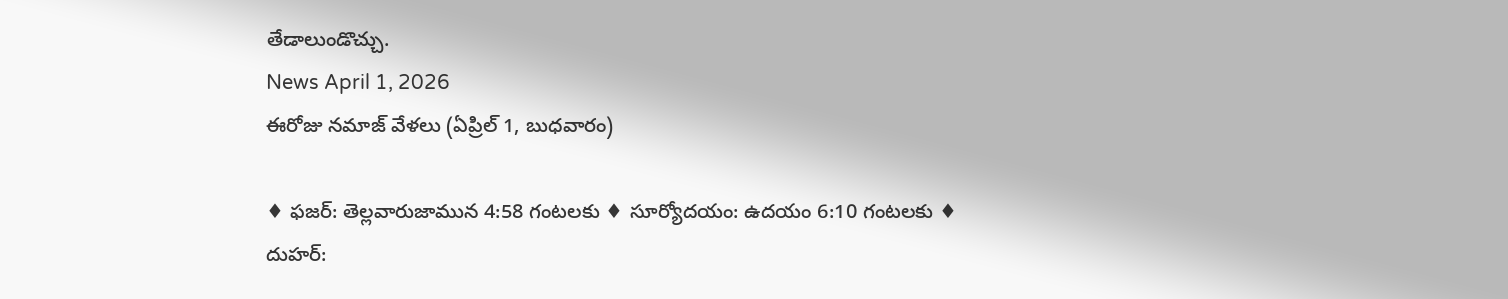తేడాలుండొచ్చు.
News April 1, 2026
ఈరోజు నమాజ్ వేళలు (ఏప్రిల్ 1, బుధవారం)

♦ ఫజర్: తెల్లవారుజామున 4:58 గంటలకు ♦ సూర్యోదయం: ఉదయం 6:10 గంటలకు ♦ దుహర్: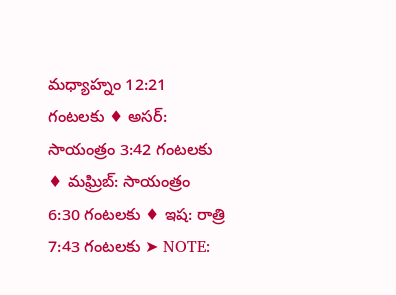మధ్యాహ్నం 12:21 గంటలకు ♦ అసర్: సాయంత్రం 3:42 గంటలకు ♦ మఘ్రిబ్: సాయంత్రం 6:30 గంటలకు ♦ ఇష: రాత్రి 7:43 గంటలకు ➤ NOTE: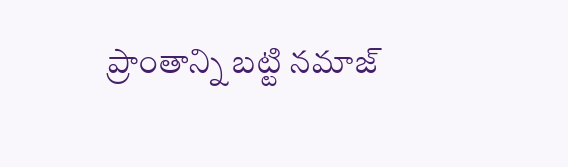ప్రాంతాన్ని బట్టి నమాజ్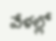వేళల్లో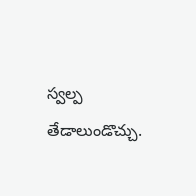స్వల్ప తేడాలుండొచ్చు.